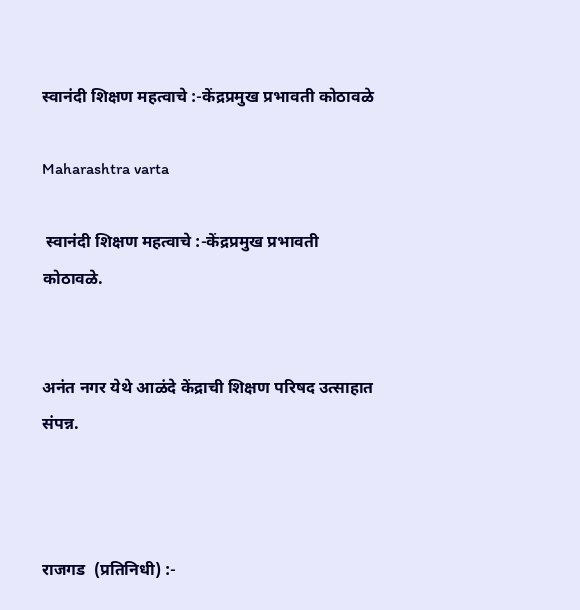स्वानंदी शिक्षण महत्वाचे :-केंद्रप्रमुख प्रभावती कोठावळे

Maharashtra varta

 स्वानंदी शिक्षण महत्वाचे :-केंद्रप्रमुख प्रभावती कोठावळे.


अनंत नगर येथे आळंदे केंद्राची शिक्षण परिषद उत्साहात संपन्न.



राजगड  (प्रतिनिधी) :-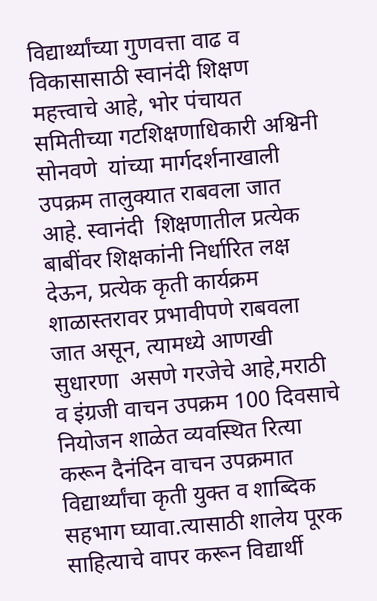विद्यार्थ्यांच्या गुणवत्ता वाढ व विकासासाठी स्वानंदी शिक्षण महत्त्वाचे आहे, भोर पंचायत समितीच्या गटशिक्षणाधिकारी अश्विनी सोनवणे  यांच्या मार्गदर्शनाखाली उपक्रम तालुक्यात राबवला जात आहे. स्वानंदी  शिक्षणातील प्रत्येक बाबींवर शिक्षकांनी निर्धारित लक्ष देऊन, प्रत्येक कृती कार्यक्रम शाळास्तरावर प्रभावीपणे राबवला जात असून, त्यामध्ये आणखी सुधारणा  असणे गरजेचे आहे,मराठी व इंग्रजी वाचन उपक्रम 100 दिवसाचे नियोजन शाळेत व्यवस्थित रित्या करून दैनंदिन वाचन उपक्रमात विद्यार्थ्यांचा कृती युक्त व शाब्दिक सहभाग घ्यावा.त्यासाठी शालेय पूरक साहित्याचे वापर करून विद्यार्थी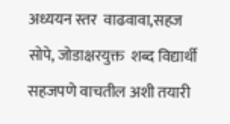अध्ययन स्तर  वाढवावा,सहज सोपे, जोडाक्षरयुक्त  शब्द विद्यार्थी सहजपणे वाचतील अशी तयारी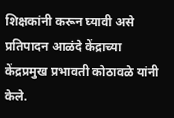शिक्षकांनी करून घ्यावी असे प्रतिपादन आळंदे केंद्राच्या केंद्रप्रमुख प्रभावती कोठावळे यांनी केले.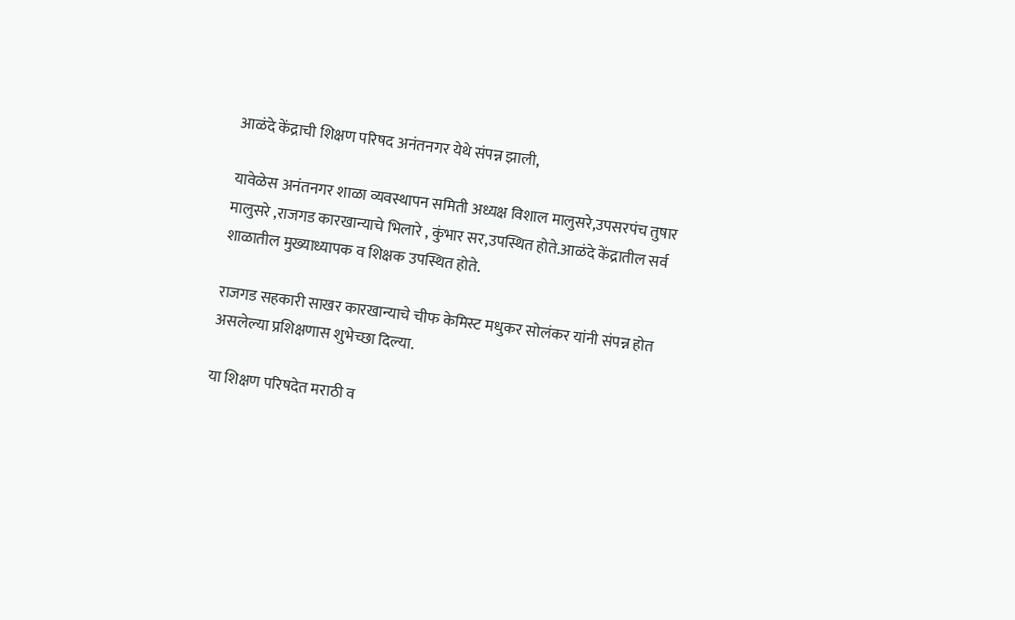आळंदे केंद्राची शिक्षण परिषद अनंतनगर येथे संपन्न झाली,

यावेळेस अनंतनगर शाळा व्यवस्थापन समिती अध्यक्ष विशाल मालुसरे,उपसरपंच तुषार मालुसरे ,राजगड कारखान्याचे भिलारे , कुंभार सर,उपस्थित होते.आळंदे केंद्रातील सर्व शाळातील मुख्याध्यापक व शिक्षक उपस्थित होते.

राजगड सहकारी साखर कारखान्याचे चीफ केमिस्ट मधुकर सोलंकर यांनी संपन्न होत असलेल्या प्रशिक्षणास शुभेच्छा दिल्या.

या शिक्षण परिषदेत मराठी व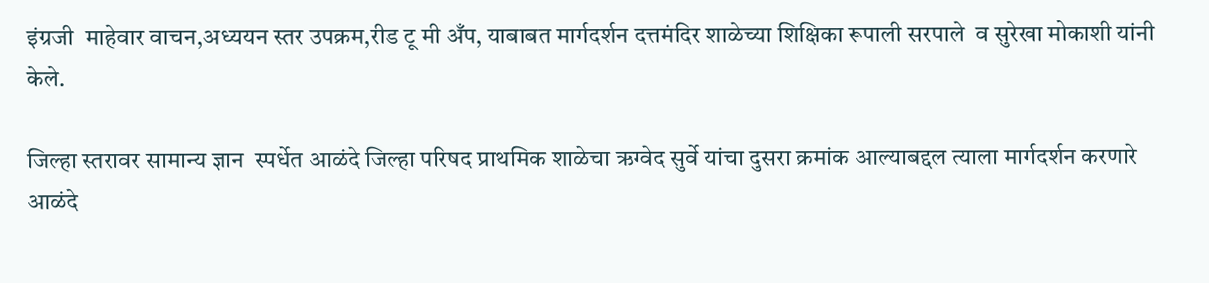इंग्रजी  माहेवार वाचन,अध्ययन स्तर उपक्रम,रीड टू मी अँप, याबाबत मार्गदर्शन दत्तमंदिर शाळेच्या शिक्षिका रूपाली सरपाले  व सुरेखा मोकाशी यांनी केले.

जिल्हा स्तरावर सामान्य ज्ञान  स्पर्धेत आळंदे जिल्हा परिषद प्राथमिक शाळेचा ऋग्वेद सुर्वे यांचा दुसरा क्रमांक आल्याबद्दल त्याला मार्गदर्शन करणारे आळंदे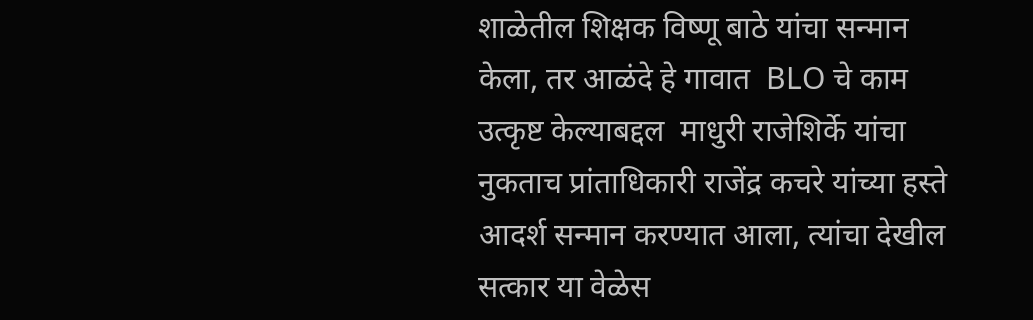शाळेतील शिक्षक विष्णू बाठे यांचा सन्मान केला, तर आळंदे हे गावात  BLO चे काम उत्कृष्ट केल्याबद्दल  माधुरी राजेशिर्के यांचा नुकताच प्रांताधिकारी राजेंद्र कचरे यांच्या हस्ते आदर्श सन्मान करण्यात आला, त्यांचा देखील सत्कार या वेळेस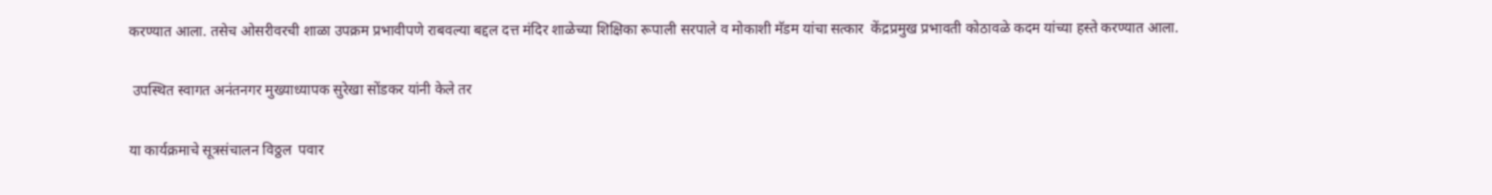करण्यात आला. तसेच ओसरीवरची शाळा उपक्रम प्रभावीपणे राबवल्या बद्दल दत्त मंदिर शाळेच्या शिक्षिका रूपाली सरपाले व मोकाशी मॅडम यांचा सत्कार  केंद्रप्रमुख प्रभावती कोठावळे कदम यांच्या हस्ते करण्यात आला.

 उपस्थित स्वागत अनंतनगर मुख्याध्यापक सुरेखा सोंडकर यांनी केले तर

या कार्यक्रमाचे सूत्रसंचालन विठ्ठल  पवार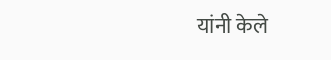यांनी केले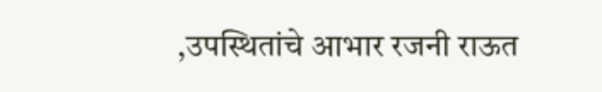,उपस्थितांचे आभार रजनी राऊत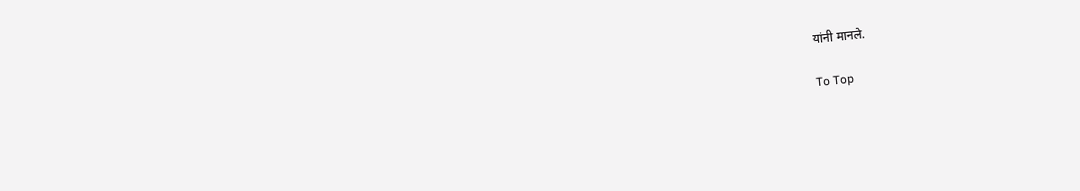यांनी मानले.

To Top